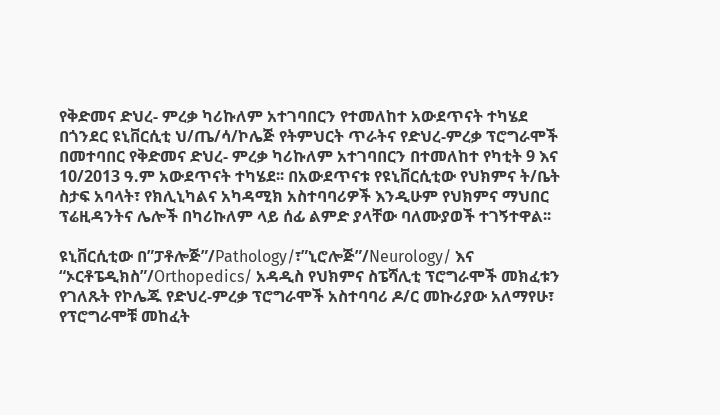የቅድመና ድህረ- ምረቃ ካሪኩለም አተገባበርን የተመለከተ አውደጥናት ተካሄደ
በጎንደር ዩኒቨርሲቲ ህ/ጤ/ሳ/ኮሌጅ የትምህርት ጥራትና የድህረ-ምረቃ ፕሮግራሞች በመተባበር የቅድመና ድህረ- ምረቃ ካሪኩለም አተገባበርን በተመለከተ የካቲት 9 እና 10/2013 ዓ.ም አውደጥናት ተካሄደ፡፡ በአውደጥናቱ የዩኒቨርሲቲው የህክምና ት/ቤት ስታፍ አባላት፣ የክሊኒካልና አካዳሚክ አስተባባሪዎች እንዲሁም የህክምና ማህበር ፕሬዚዳንትና ሌሎች በካሪኩለም ላይ ሰፊ ልምድ ያላቸው ባለሙያወች ተገኝተዋል፡፡

ዩኒቨርሲቲው በ”ፓቶሎጅ”/Pathology/፣”ኒሮሎጅ”/Neurology/ እና “ኦርቶፔዲክስ”/Orthopedics/ አዳዲስ የህክምና ስፔሻሊቲ ፕሮግራሞች መክፈቱን የገለጹት የኮሌጁ የድህረ-ምረቃ ፕሮግራሞች አስተባባሪ ዶ/ር መኩሪያው አለማየሁ፣ የፕሮግራሞቹ መከፈት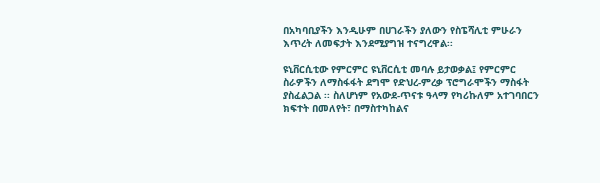በአካባቢያችን እንዲሁም በሀገራችን ያለውን የስፔሻሊቲ ምሁራን እጥረት ለመፍታት እንደሚያግዝ ተናግረዋል፡፡

ዩኒቨርሲቲው የምርምር ዩኒቨርሲቲ መባሉ ይታወቃል፤ የምርምር ስራዎችን ለማስፋፋት ደግሞ የድህረ-ምረቃ ፕሮግራሞችን ማስፋት ያስፈልጋል ፡፡ ስለሆነም የአውደ-ጥናቱ ዓላማ የካሪኩለም አተገባበርን ክፍተት በመለየት፣ በማስተካከልና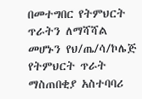በመተግበር የትምህርት ጥራትን ለማሻሻል መሆኑን የህ/ጤ/ሳ/ኮሌጅ የትምህርት ጥራት ማስጠበቂያ አስተባባሪ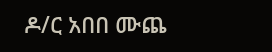ዶ/ር አበበ ሙጨ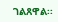ገልጸዋል፡፡